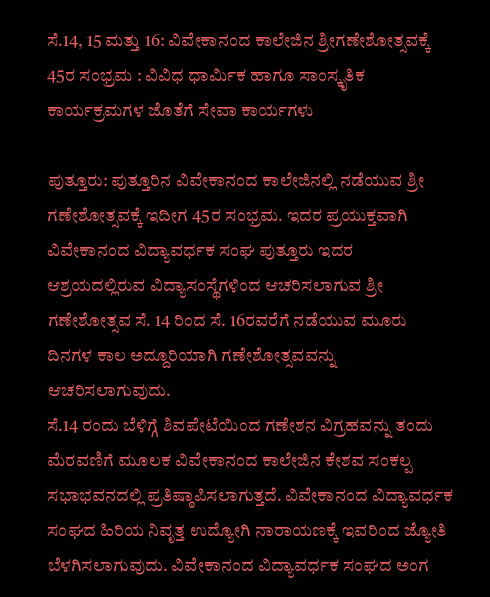ಸೆ.14, 15 ಮತ್ತು 16: ವಿವೇಕಾನಂದ ಕಾಲೇಜಿನ ಶ್ರೀಗಣೇಶೋತ್ಸವಕ್ಕೆ 45ರ ಸಂಭ್ರಮ : ವಿವಿಧ ಧಾರ್ಮಿಕ ಹಾಗೂ ಸಾಂಸ್ಕೃತಿಕ ಕಾರ್ಯಕ್ರಮಗಳ ಜೊತೆಗೆ ಸೇವಾ ಕಾರ್ಯಗಳು

ಪುತ್ತೂರು: ಪುತ್ತೂರಿನ ವಿವೇಕಾನಂದ ಕಾಲೇಜಿನಲ್ಲಿ ನಡೆಯುವ ಶ್ರೀ ಗಣೇಶೋತ್ಸವಕ್ಕೆ ಇದೀಗ 45ರ ಸಂಭ್ರಮ. ಇದರ ಪ್ರಯುಕ್ತವಾಗಿ ವಿವೇಕಾನಂದ ವಿದ್ಯಾವರ್ಧಕ ಸಂಘ ಪುತ್ತೂರು ಇದರ ಆಶ್ರಯದಲ್ಲಿರುವ ವಿದ್ಯಾಸಂಸ್ಥೆಗಳಿಂದ ಆಚರಿಸಲಾಗುವ ಶ್ರೀ ಗಣೇಶೋತ್ಸವ ಸೆ. 14 ರಿಂದ ಸೆ. 16ರವರೆಗೆ ನಡೆಯುವ ಮೂರು ದಿನಗಳ ಕಾಲ ಅದ್ದೂರಿಯಾಗಿ ಗಣೇಶೋತ್ಸವವನ್ನು ಆಚರಿಸಲಾಗುವುದು.
ಸೆ.14 ರಂದು ಬೆಳಿಗ್ಗೆ ಶಿವಪೇಟೆಯಿಂದ ಗಣೇಶನ ವಿಗ್ರಹವನ್ನು ತಂದು ಮೆರವಣಿಗೆ ಮೂಲಕ ವಿವೇಕಾನಂದ ಕಾಲೇಜಿನ ಕೇಶವ ಸಂಕಲ್ಪ ಸಭಾಭವನದಲ್ಲಿ ಪ್ರತಿಷ್ಠಾಪಿಸಲಾಗುತ್ತದೆ. ವಿವೇಕಾನಂದ ವಿದ್ಯಾವರ್ಧಕ ಸಂಘದ ಹಿರಿಯ ನಿವೃತ್ತ ಉದ್ಯೋಗಿ ನಾರಾಯಣಕ್ಕೆ ಇವರಿಂದ ಜ್ಯೋತಿ ಬೆಳಗಿಸಲಾಗುವುದು. ವಿವೇಕಾನಂದ ವಿದ್ಯಾವರ್ಧಕ ಸಂಘದ ಅಂಗ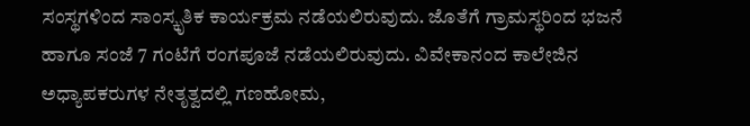ಸಂಸ್ಥಗಳಿಂದ ಸಾಂಸ್ಕೃತಿಕ ಕಾರ್ಯಕ್ರಮ ನಡೆಯಲಿರುವುದು. ಜೊತೆಗೆ ಗ್ರಾಮಸ್ಥರಿಂದ ಭಜನೆ ಹಾಗೂ ಸಂಜೆ 7 ಗಂಟೆಗೆ ರಂಗಪೂಜೆ ನಡೆಯಲಿರುವುದು. ವಿವೇಕಾನಂದ ಕಾಲೇಜಿನ ಅಧ್ಯಾಪಕರುಗಳ ನೇತೃತ್ವದಲ್ಲಿ ಗಣಹೋಮ,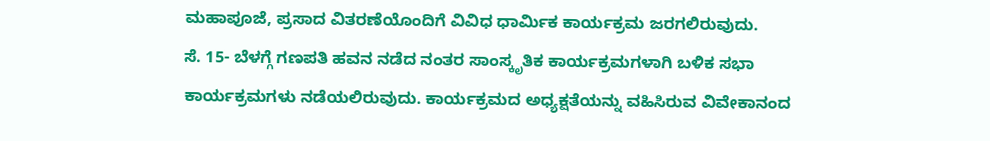ಮಹಾಪೂಜೆ, ಪ್ರಸಾದ ವಿತರಣೆಯೊಂದಿಗೆ ವಿವಿಧ ಧಾರ್ಮಿಕ ಕಾರ್ಯಕ್ರಮ ಜರಗಲಿರುವುದು.
ಸೆ. 15- ಬೆಳಗ್ಗೆ ಗಣಪತಿ ಹವನ ನಡೆದ ನಂತರ ಸಾಂಸ್ಕೃತಿಕ ಕಾರ್ಯಕ್ರಮಗಳಾಗಿ ಬಳಿಕ ಸಭಾ ಕಾರ್ಯಕ್ರಮಗಳು ನಡೆಯಲಿರುವುದು. ಕಾರ್ಯಕ್ರಮದ ಅಧ್ಯಕ್ಷತೆಯನ್ನು ವಹಿಸಿರುವ ವಿವೇಕಾನಂದ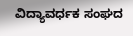ವಿದ್ಯಾವರ್ಧಕ ಸಂಘದ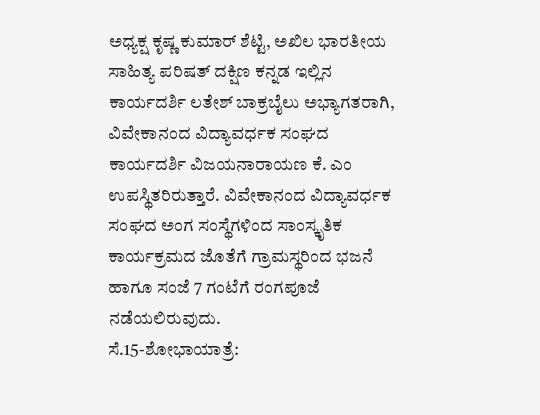ಅಧ್ಯಕ್ಷ ಕೃಷ್ಣ ಕುಮಾರ್ ಶೆಟ್ಟಿ, ಅಖಿಲ ಭಾರತೀಯ ಸಾಹಿತ್ಯ ಪರಿಷತ್ ದಕ್ಷಿಣ ಕನ್ನಡ ಇಲ್ಲಿನ ಕಾರ್ಯದರ್ಶಿ ಲತೇಶ್ ಬಾಕ್ರಬೈಲು ಅಭ್ಯಾಗತರಾಗಿ, ವಿವೇಕಾನಂದ ವಿದ್ಯಾವರ್ಧಕ ಸಂಘದ ಕಾರ್ಯದರ್ಶಿ ವಿಜಯನಾರಾಯಣ ಕೆ. ಎಂ ಉಪಸ್ಥಿತರಿರುತ್ತಾರೆ. ವಿವೇಕಾನಂದ ವಿದ್ಯಾವರ್ಧಕ ಸಂಘದ ಅಂಗ ಸಂಸ್ಥೆಗಳಿಂದ ಸಾಂಸ್ಕೃತಿಕ ಕಾರ್ಯಕ್ರಮದ ಜೊತೆಗೆ ಗ್ರಾಮಸ್ಥರಿಂದ ಭಜನೆ ಹಾಗೂ ಸಂಜೆ 7 ಗಂಟೆಗೆ ರಂಗಪೂಜೆ ನಡೆಯಲಿರುವುದು.
ಸೆ.15-ಶೋಭಾಯಾತ್ರೆ: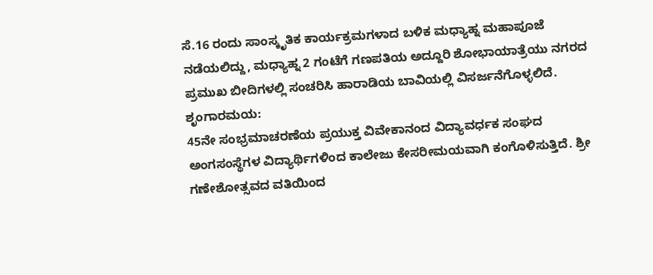ಸೆ.16 ರಂದು ಸಾಂಸ್ಕೃತಿಕ ಕಾರ್ಯಕ್ರಮಗಳಾದ ಬಳಿಕ ಮಧ್ಯಾಹ್ನ ಮಹಾಪೂಜೆ ನಡೆಯಲಿದ್ದು, ಮಧ್ಯಾಹ್ನ 2 ಗಂಟೆಗೆ ಗಣಪತಿಯ ಅದ್ದೂರಿ ಶೋಭಾಯಾತ್ರೆಯು ನಗರದ ಪ್ರಮುಖ ಬೀದಿಗಳಲ್ಲಿ ಸಂಚರಿಸಿ ಹಾರಾಡಿಯ ಬಾವಿಯಲ್ಲಿ ವಿಸರ್ಜನೆಗೊಳ್ಳಲಿದೆ.
ಶೃಂಗಾರಮಯ:
45ನೇ ಸಂಭ್ರಮಾಚರಣೆಯ ಪ್ರಯುಕ್ತ ವಿವೇಕಾನಂದ ವಿದ್ಯಾವರ್ಧಕ ಸಂಘದ ಅಂಗಸಂಸ್ಥೆಗಳ ವಿದ್ಯಾರ್ಥಿಗಳಿಂದ ಕಾಲೇಜು ಕೇಸರೀಮಯವಾಗಿ ಕಂಗೊಳಿಸುತ್ತಿದೆ. ಶ್ರೀ ಗಣೇಶೋತ್ಸವದ ವತಿಯಿಂದ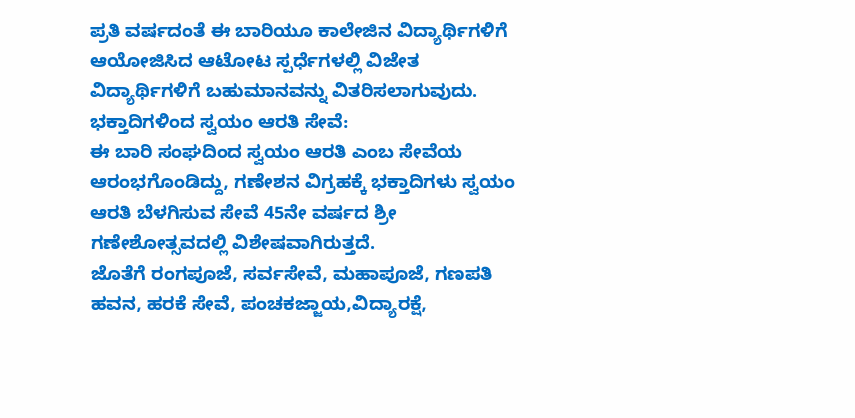ಪ್ರತಿ ವರ್ಷದಂತೆ ಈ ಬಾರಿಯೂ ಕಾಲೇಜಿನ ವಿದ್ಯಾರ್ಥಿಗಳಿಗೆ ಆಯೋಜಿಸಿದ ಆಟೋಟ ಸ್ಪರ್ಧೆಗಳಲ್ಲಿ ವಿಜೇತ ವಿದ್ಯಾರ್ಥಿಗಳಿಗೆ ಬಹುಮಾನವನ್ನು ವಿತರಿಸಲಾಗುವುದು.
ಭಕ್ತಾದಿಗಳಿಂದ ಸ್ವಯಂ ಆರತಿ ಸೇವೆ:
ಈ ಬಾರಿ ಸಂಘದಿಂದ ಸ್ವಯಂ ಆರತಿ ಎಂಬ ಸೇವೆಯ ಆರಂಭಗೊಂಡಿದ್ದು, ಗಣೇಶನ ವಿಗ್ರಹಕ್ಕೆ ಭಕ್ತಾದಿಗಳು ಸ್ವಯಂ ಆರತಿ ಬೆಳಗಿಸುವ ಸೇವೆ 45ನೇ ವರ್ಷದ ಶ್ರೀ ಗಣೇಶೋತ್ಸವದಲ್ಲಿ ವಿಶೇಷವಾಗಿರುತ್ತದೆ.
ಜೊತೆಗೆ ರಂಗಪೂಜೆ, ಸರ್ವಸೇವೆ, ಮಹಾಪೂಜೆ, ಗಣಪತಿ ಹವನ, ಹರಕೆ ಸೇವೆ, ಪಂಚಕಜ್ಜಾಯ,ವಿದ್ಯಾರಕ್ಷೆ,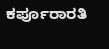ಕರ್ಪೂರಾರತಿ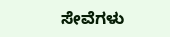ಸೇವೆಗಳು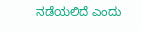ನಡೆಯಲಿದೆ ಎಂದು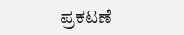ಪ್ರಕಟಣೆ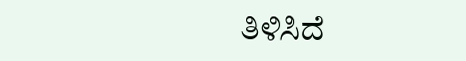ತಿಳಿಸಿದೆ